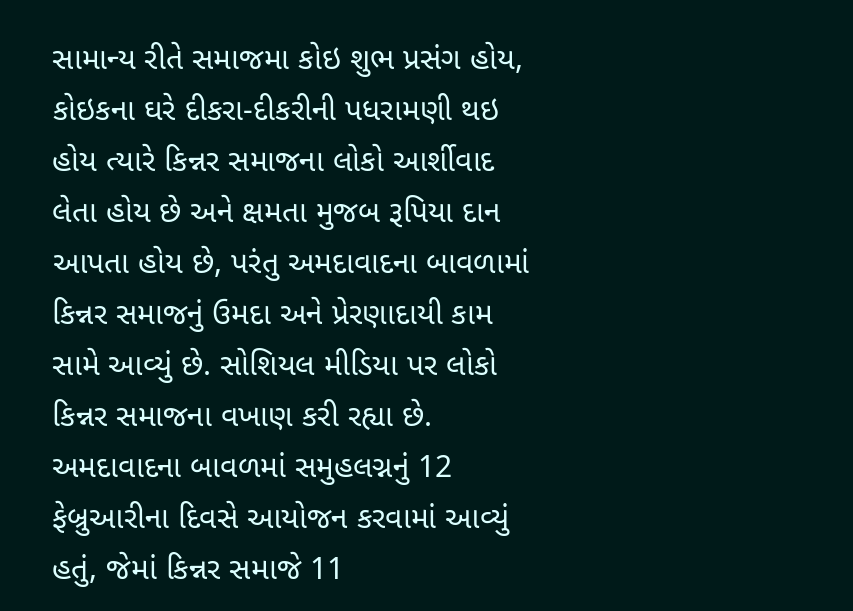સામાન્ય રીતે સમાજમા કોઇ શુભ પ્રસંગ હોય, કોઇકના ઘરે દીકરા-દીકરીની પધરામણી થઇ હોય ત્યારે કિન્નર સમાજના લોકો આર્શીવાદ લેતા હોય છે અને ક્ષમતા મુજબ રૂપિયા દાન આપતા હોય છે, પરંતુ અમદાવાદના બાવળામાં કિન્નર સમાજનું ઉમદા અને પ્રેરણાદાયી કામ સામે આવ્યું છે. સોશિયલ મીડિયા પર લોકો કિન્નર સમાજના વખાણ કરી રહ્યા છે.
અમદાવાદના બાવળમાં સમુહલગ્નનું 12 ફેબ્રુઆરીના દિવસે આયોજન કરવામાં આવ્યું હતું, જેમાં કિન્નર સમાજે 11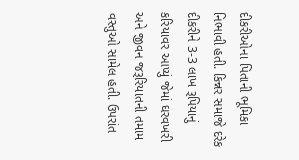દીકરીઓના પિતાની ભૂમિકા નિભાવી હતી. કિન્નર સમાજે દરેક દીકરીને 3-3 લાખ રૂપિયાનું કરિયાવર આપ્યું જેમાં ઘરવખરી અને જીવન જરૂરિયાતની તમામ વસ્તુઓ સામેલ હતી. ઉપરાંત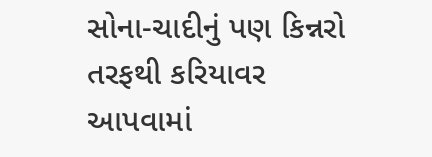સોના-ચાદીનું પણ કિન્નરો તરફથી કરિયાવર આપવામાં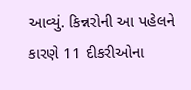આવ્યું. કિન્નરોની આ પહેલને કારણે 11 દીકરીઓના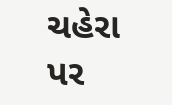ચહેરા પર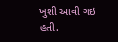ખુશી આવી ગઇ હતી.